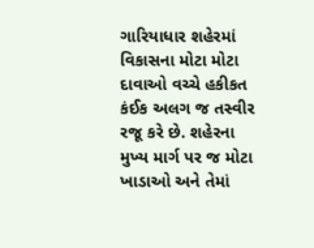ગારિયાધાર શહેરમાં વિકાસના મોટા મોટા દાવાઓ વચ્ચે હકીકત કંઈક અલગ જ તસ્વીર રજૂ કરે છે. શહેરના મુખ્ય માર્ગ પર જ મોટા ખાડાઓ અને તેમાં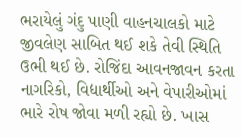ભરાયેલું ગંદુ પાણી વાહનચાલકો માટે જીવલેણ સાબિત થઈ શકે તેવી સ્થિતિ ઉભી થઈ છે. રોજિંદા આવનજાવન કરતા નાગરિકો, વિદ્યાર્થીઓ અને વેપારીઓમાં ભારે રોષ જોવા મળી રહ્યો છે. ખાસ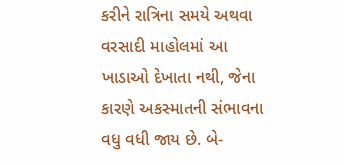કરીને રાત્રિના સમયે અથવા વરસાદી માહોલમાં આ ખાડાઓ દેખાતા નથી, જેના કારણે અકસ્માતની સંભાવના વધુ વધી જાય છે. બે-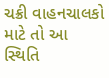ચક્રી વાહનચાલકો માટે તો આ સ્થિતિ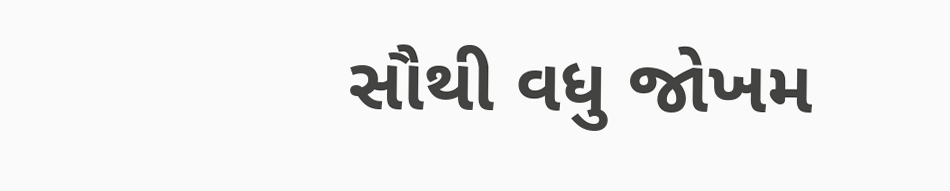સૌથી વધુ જોખમ